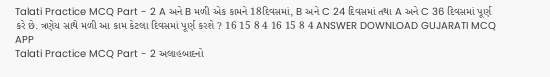Talati Practice MCQ Part - 2 A અને B મળી એક કામને 18દિવસમાં, B અને C 24 દિવસમાં તથા A અને C 36 દિવસમાં પૂર્ણ કરે છે. ત્રણેય સાથે મળી આ કામ કેટલા દિવસમાં પૂર્ણ કરશે ? 16 15 8 4 16 15 8 4 ANSWER DOWNLOAD GUJARATI MCQ APP
Talati Practice MCQ Part - 2 અલાહબાદનો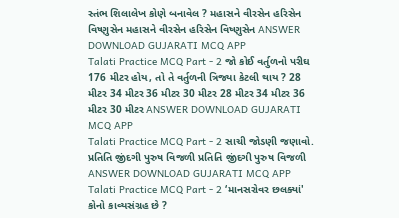સ્તંભ શિલાલેખ કોણે બનાવેલ ? મહાસને વીરસેન હરિસેન વિષ્ણુસેન મહાસને વીરસેન હરિસેન વિષ્ણુસેન ANSWER DOWNLOAD GUJARATI MCQ APP
Talati Practice MCQ Part - 2 જો કોઈ વર્તુળનો પરીઘ 176 મીટર હોય, તો તે વર્તુળની ત્રિજ્યા કેટલી થાય ? 28 મીટર 34 મીટર 36 મીટર 30 મીટર 28 મીટર 34 મીટર 36 મીટર 30 મીટર ANSWER DOWNLOAD GUJARATI MCQ APP
Talati Practice MCQ Part - 2 સાચી જોડણી જણાવો. પ્રતિતિ જીંદગી પુરુષ વિજળી પ્રતિતિ જીંદગી પુરુષ વિજળી ANSWER DOWNLOAD GUJARATI MCQ APP
Talati Practice MCQ Part - 2 ‘માનસરોવર છલક્યાં' કોનો કાવ્યસંગ્રહ છે ?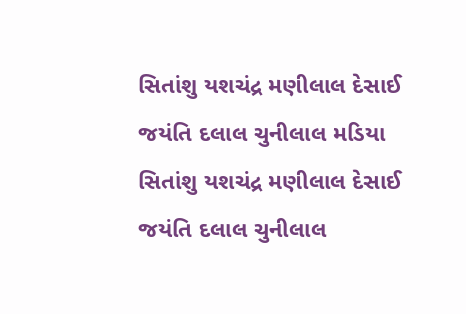સિતાંશુ યશચંદ્ર મણીલાલ દેસાઈ જયંતિ દલાલ ચુનીલાલ મડિયા સિતાંશુ યશચંદ્ર મણીલાલ દેસાઈ જયંતિ દલાલ ચુનીલાલ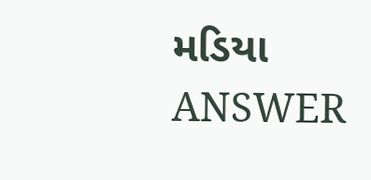મડિયા ANSWER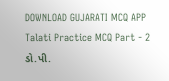DOWNLOAD GUJARATI MCQ APP
Talati Practice MCQ Part - 2 ડો.પી.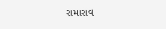રામારાવ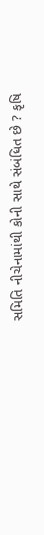સમિતિ નીચેનામાંથી કોની સાથે સંબંધિત છે ? કૃષિ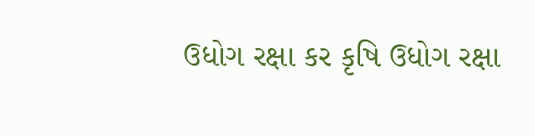ઉધોગ રક્ષા કર કૃષિ ઉધોગ રક્ષા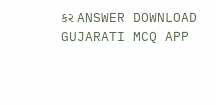કર ANSWER DOWNLOAD GUJARATI MCQ APP